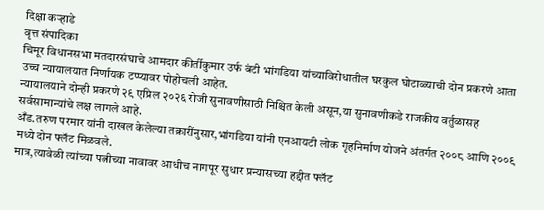दिक्षा कऱ्हाडे
वृत्त संपादिका
चिमूर विधानसभा मतदारसंघाचे आमदार कीर्तीकुमार उर्फ बंटी भांगडिया यांच्याविरोधातील घरकुल घोटाळ्याची दोन प्रकरणे आता उच्च न्यायालयात निर्णायक टप्प्यावर पोहोचली आहेत.
न्यायालयाने दोन्ही प्रकरणे २९ एप्रिल २०२६ रोजी सुनावणीसाठी निश्चित केली असून,या सुनावणीकडे राजकीय वर्तुळासह सर्वसामान्यांचे लक्ष लागले आहे.
अँड.तरुण परमार यांनी दाखल केलेल्या तक्रारींनुसार,भांगडिया यांनी एनआयटी लोक गृहनिर्माण योजने अंतर्गत २००८ आणि २००९ मध्ये दोन फ्लॅट मिळवले.
मात्र,त्यावेळी त्यांच्या पत्नीच्या नावावर आधीच नागपूर सुधार प्रन्यासच्या हद्दीत फ्लॅट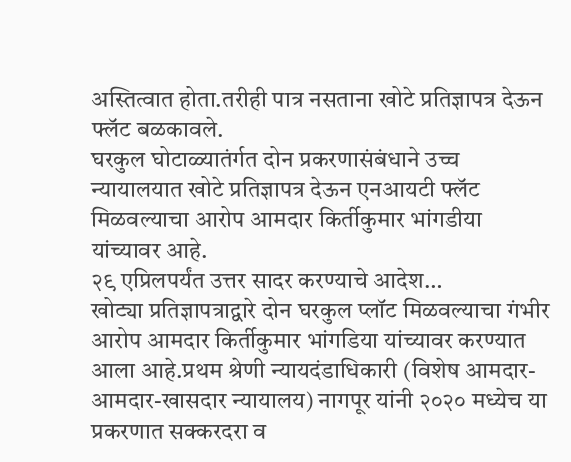अस्तित्वात होता.तरीही पात्र नसताना खोटे प्रतिज्ञापत्र देऊन फ्लॅट बळकावले.
घरकुल घोटाळ्यातंर्गत दोन प्रकरणासंबंधाने उच्च न्यायालयात खोटे प्रतिज्ञापत्र देऊन एनआयटी फ्लॅट मिळवल्याचा आरोप आमदार किर्तीकुमार भांगडीया यांच्यावर आहे.
२९ एप्रिलपर्यंत उत्तर सादर करण्याचे आदेश…
खोट्या प्रतिज्ञापत्राद्वारे दोन घरकुल प्लॉट मिळवल्याचा गंभीर आरोप आमदार किर्तीकुमार भांगडिया यांच्यावर करण्यात आला आहे.प्रथम श्रेणी न्यायदंडाधिकारी (विशेष आमदार- आमदार-खासदार न्यायालय) नागपूर यांनी २०२० मध्येच या प्रकरणात सक्करदरा व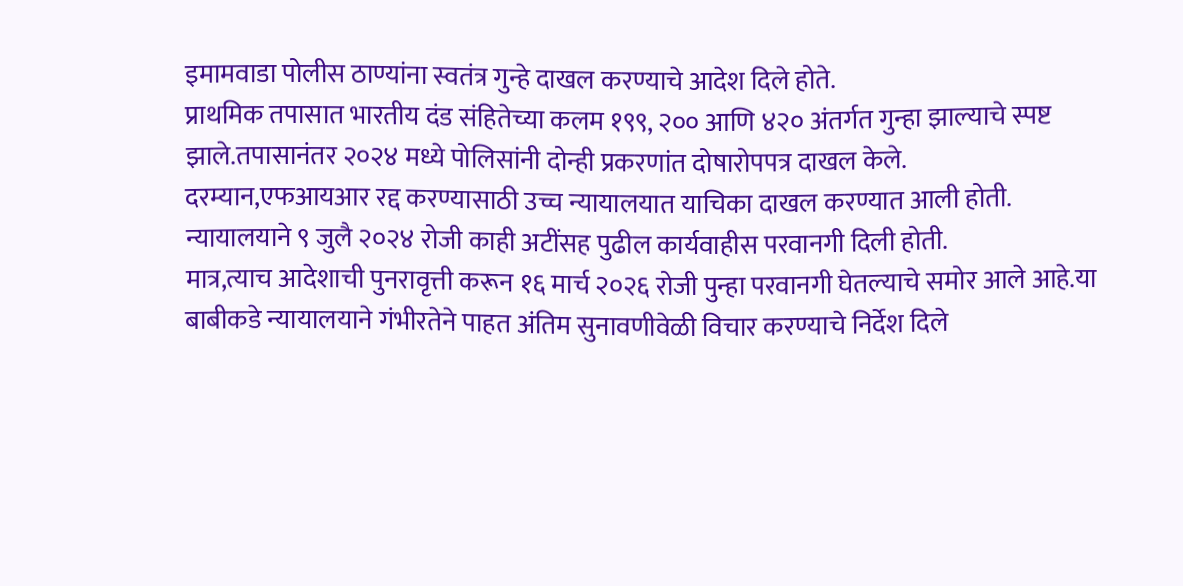इमामवाडा पोलीस ठाण्यांना स्वतंत्र गुन्हे दाखल करण्याचे आदेश दिले होते.
प्राथमिक तपासात भारतीय दंड संहितेच्या कलम १९९, २०० आणि ४२० अंतर्गत गुन्हा झाल्याचे स्पष्ट झाले.तपासानंतर २०२४ मध्ये पोलिसांनी दोन्ही प्रकरणांत दोषारोपपत्र दाखल केले.
दरम्यान,एफआयआर रद्द करण्यासाठी उच्च न्यायालयात याचिका दाखल करण्यात आली होती. न्यायालयाने ९ जुलै २०२४ रोजी काही अटींसह पुढील कार्यवाहीस परवानगी दिली होती.
मात्र,त्याच आदेशाची पुनरावृत्ती करून १६ मार्च २०२६ रोजी पुन्हा परवानगी घेतल्याचे समोर आले आहे.या बाबीकडे न्यायालयाने गंभीरतेने पाहत अंतिम सुनावणीवेळी विचार करण्याचे निर्देश दिले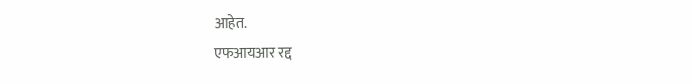आहेत.
एफआयआर रद्द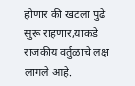होणार की खटला पुढे सुरू राहणार,याकडे राजकीय वर्तुळाचे लक्ष लागले आहे.